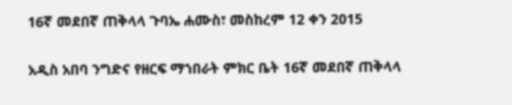16ኛ መደበኛ ጠቅላላ ጉባኤ ሐሙስ፣ መስከረም 12 ቀን 2015

አዲስ አበባ ንግድና የዘርፍ ማኀበራት ምክር ቤት 16ኛ መደበኛ ጠቅላላ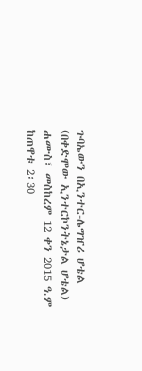ጉባኤውን በኢንተር-ሌግዠሪ ሆቴል (በቀድሞው ኢንተርኮንትኔታል ሆቴል) ሐሙስ፣ መስከረም 12 ቀን 2015 ዓ.ም ከጠዋቱ 2፡30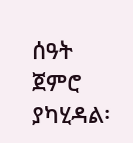ሰዓት ጀምሮ ያካሂዳል፡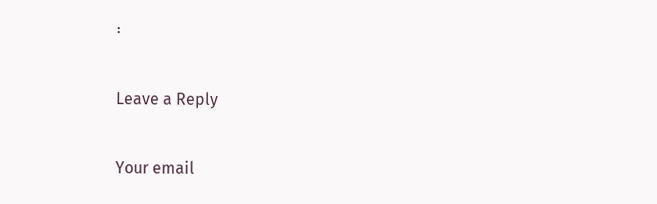፡

Leave a Reply

Your email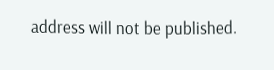address will not be published.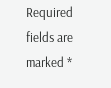Required fields are marked *